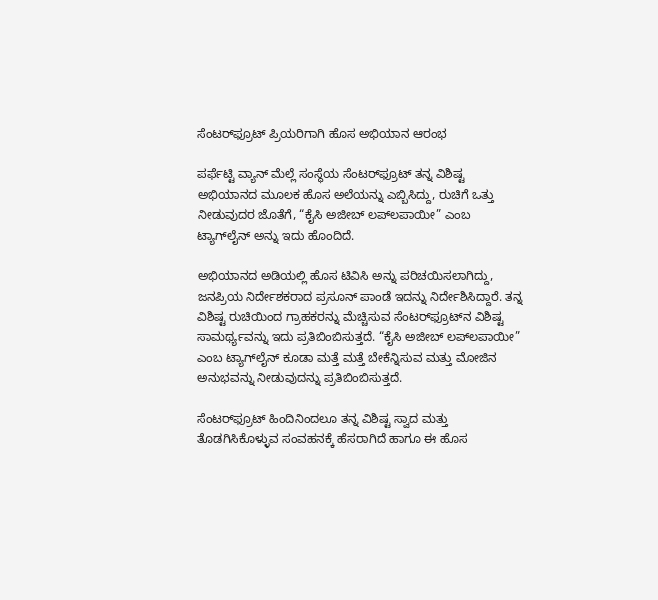ಸೆಂಟರ್‌ಫ್ರೂಟ್‌ ಪ್ರಿಯರಿಗಾಗಿ ಹೊಸ ಅಭಿಯಾನ ಆರಂಭ

ಪರ್ಫೆಟ್ಟಿ ವ್ಯಾನ್ ಮೆಲ್ಲೆ ಸಂಸ್ಥೆಯ ಸೆಂಟರ್‌ಫ್ರೂಟ್ ತನ್ನ ವಿಶಿಷ್ಟ ಅಭಿಯಾನದ ಮೂಲಕ ಹೊಸ ಅಲೆಯನ್ನು ಎಬ್ಬಿಸಿದ್ದು, ರುಚಿಗೆ ಒತ್ತು ನೀಡುವುದರ ಜೊತೆಗೆ, “ಕೈಸಿ ಅಜೀಬ್ ಲಪ್‌ಲಪಾಯೀ” ಎಂಬ ಟ್ಯಾಗ್‌ಲೈನ್ ಅನ್ನು ಇದು ಹೊಂದಿದೆ.

ಅಭಿಯಾನದ ಅಡಿಯಲ್ಲಿ ಹೊಸ ಟಿವಿಸಿ ಅನ್ನು ಪರಿಚಯಿಸಲಾಗಿದ್ದು, ಜನಪ್ರಿಯ ನಿರ್ದೇಶಕರಾದ ಪ್ರಸೂನ್ ಪಾಂಡೆ ಇದನ್ನು ನಿರ್ದೇಶಿಸಿದ್ದಾರೆ. ತನ್ನ ವಿಶಿಷ್ಟ ರುಚಿಯಿಂದ ಗ್ರಾಹಕರನ್ನು ಮೆಚ್ಚಿಸುವ ಸೆಂಟರ್‌ಫ್ರೂಟ್‌ನ ವಿಶಿಷ್ಟ ಸಾಮರ್ಥ್ಯವನ್ನು ಇದು ಪ್ರತಿಬಿಂಬಿಸುತ್ತದೆ. “ಕೈಸಿ ಅಜೀಬ್ ಲಪ್‌ಲಪಾಯೀ” ಎಂಬ ಟ್ಯಾಗ್‌ಲೈನ್ ಕೂಡಾ ಮತ್ತೆ ಮತ್ತೆ ಬೇಕೆನ್ನಿಸುವ ಮತ್ತು ಮೋಜಿನ ಅನುಭವನ್ನು ನೀಡುವುದನ್ನು ಪ್ರತಿಬಿಂಬಿಸುತ್ತದೆ.

ಸೆಂಟರ್‌ಫ್ರೂಟ್ ಹಿಂದಿನಿಂದಲೂ ತನ್ನ ವಿಶಿಷ್ಟ ಸ್ವಾದ ಮತ್ತು ತೊಡಗಿಸಿಕೊಳ್ಳುವ ಸಂವಹನಕ್ಕೆ ಹೆಸರಾಗಿದೆ ಹಾಗೂ ಈ ಹೊಸ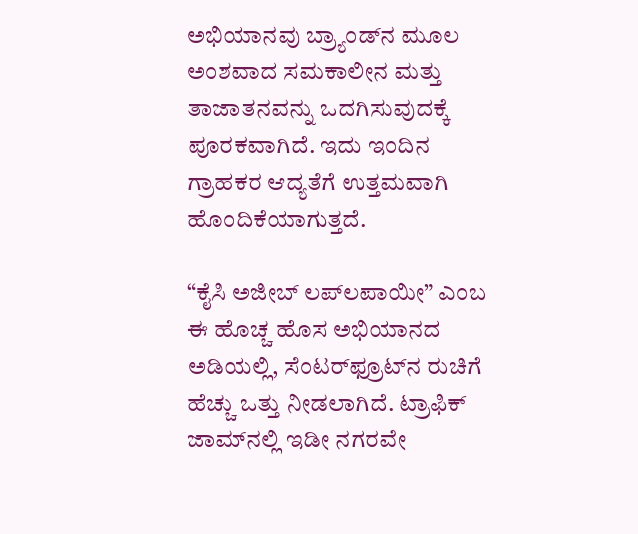ಅಭಿಯಾನವು ಬ್ರ್ಯಾಂಡ್‌ನ ಮೂಲ ಅಂಶವಾದ ಸಮಕಾಲೀನ ಮತ್ತು ತಾಜಾತನವನ್ನು ಒದಗಿಸುವುದಕ್ಕೆ ಪೂರಕವಾಗಿದೆ. ಇದು ಇಂದಿನ ಗ್ರಾಹಕರ ಆದ್ಯತೆಗೆ ಉತ್ತಮವಾಗಿ ಹೊಂದಿಕೆಯಾಗುತ್ತದೆ.

“ಕೈಸಿ ಅಜೀಬ್ ಲಪ್‌ಲಪಾಯೀ” ಎಂಬ ಈ ಹೊಚ್ಚ ಹೊಸ ಅಭಿಯಾನದ ಅಡಿಯಲ್ಲಿ, ಸೆಂಟರ್‌ಫ್ರೂಟ್‌ನ ರುಚಿಗೆ ಹೆಚ್ಚು ಒತ್ತು ನೀಡಲಾಗಿದೆ. ಟ್ರಾಫಿಕ್ ಜಾಮ್‌ನಲ್ಲಿ ಇಡೀ ನಗರವೇ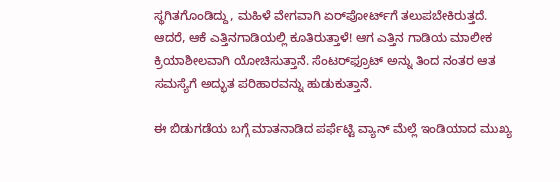ಸ್ಥಗಿತಗೊಂಡಿದ್ದು, ಮಹಿಳೆ ವೇಗವಾಗಿ ಏರ್‌ಪೋರ್ಟ್‌ಗೆ ತಲುಪಬೇಕಿರುತ್ತದೆ. ಆದರೆ, ಆಕೆ ಎತ್ತಿನಗಾಡಿಯಲ್ಲಿ ಕೂತಿರುತ್ತಾಳೆ! ಆಗ ಎತ್ತಿನ ಗಾಡಿಯ ಮಾಲೀಕ ಕ್ರಿಯಾಶೀಲವಾಗಿ ಯೋಚಿಸುತ್ತಾನೆ. ಸೆಂಟರ್‌ಫ್ರೂಟ್ ಅನ್ನು ತಿಂದ ನಂತರ ಆತ ಸಮಸ್ಯೆಗೆ ಅದ್ಭುತ ಪರಿಹಾರವನ್ನು ಹುಡುಕುತ್ತಾನೆ.

ಈ ಬಿಡುಗಡೆಯ ಬಗ್ಗೆ ಮಾತನಾಡಿದ ಪರ್ಫೆಟ್ಟಿ ವ್ಯಾನ್ ಮೆಲ್ಲೆ ಇಂಡಿಯಾದ ಮುಖ್ಯ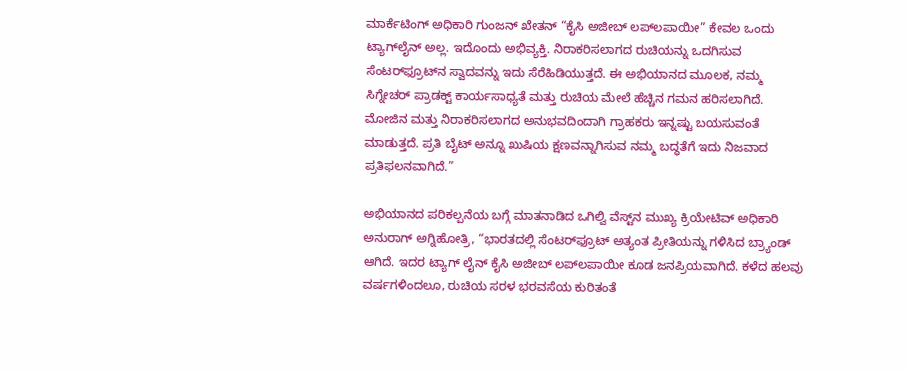ಮಾರ್ಕೆಟಿಂಗ್ ಅಧಿಕಾರಿ ಗುಂಜನ್ ಖೇತನ್ “ಕೈಸಿ ಅಜೀಬ್ ಲಪ್‌ಲಪಾಯೀ” ಕೇವಲ ಒಂದು ಟ್ಯಾಗ್‌ಲೈನ್ ಅಲ್ಲ. ಇದೊಂದು ಅಭಿವ್ಯಕ್ತಿ. ನಿರಾಕರಿಸಲಾಗದ ರುಚಿಯನ್ನು ಒದಗಿಸುವ ಸೆಂಟರ್‌ಫ್ರೂಟ್‌ನ ಸ್ವಾದವನ್ನು ಇದು ಸೆರೆಹಿಡಿಯುತ್ತದೆ. ಈ ಅಭಿಯಾನದ ಮೂಲಕ, ನಮ್ಮ ಸಿಗ್ನೇಚರ್ ಪ್ರಾಡಕ್ಟ್ ಕಾರ್ಯಸಾಧ್ಯತೆ ಮತ್ತು ರುಚಿಯ ಮೇಲೆ ಹೆಚ್ಚಿನ ಗಮನ ಹರಿಸಲಾಗಿದೆ. ಮೋಜಿನ ಮತ್ತು ನಿರಾಕರಿಸಲಾಗದ ಅನುಭವದಿಂದಾಗಿ ಗ್ರಾಹಕರು ಇನ್ನಷ್ಟು ಬಯಸುವಂತೆ ಮಾಡುತ್ತದೆ. ಪ್ರತಿ ಬೈಟ್ ಅನ್ನೂ ಖುಷಿಯ ಕ್ಷಣವನ್ನಾಗಿಸುವ ನಮ್ಮ ಬದ್ಧತೆಗೆ ಇದು ನಿಜವಾದ ಪ್ರತಿಫಲನವಾಗಿದೆ.”

ಅಭಿಯಾನದ ಪರಿಕಲ್ಪನೆಯ ಬಗ್ಗೆ ಮಾತನಾಡಿದ ಒಗಿಲ್ವಿ ವೆಸ್ಟ್‌ನ ಮುಖ್ಯ ಕ್ರಿಯೇಟಿವ್ ಅಧಿಕಾರಿ ಅನುರಾಗ್ ಅಗ್ನಿಹೋತ್ರಿ, “ಭಾರತದಲ್ಲಿ ಸೆಂಟರ್‌ಫ್ರೂಟ್ ಅತ್ಯಂತ ಪ್ರೀತಿಯನ್ನು ಗಳಿಸಿದ ಬ್ರ್ಯಾಂಡ್ ಆಗಿದೆ. ಇದರ ಟ್ಯಾಗ್ ಲೈನ್ ಕೈಸಿ ಅಜೀಬ್ ಲಪ್‌ಲಪಾಯೀ ಕೂಡ ಜನಪ್ರಿಯವಾಗಿದೆ. ಕಳೆದ ಹಲವು ವರ್ಷಗಳಿಂದಲೂ, ರುಚಿಯ ಸರಳ ಭರವಸೆಯ ಕುರಿತಂತೆ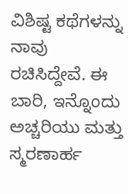ವಿಶಿಷ್ಟ ಕಥೆಗಳನ್ನು ನಾವು ರಚಿಸಿದ್ದೇವೆ. ಈ ಬಾರಿ, ಇನ್ನೊಂದು ಅಚ್ಚರಿಯು ಮತ್ತು ಸ್ಮರಣಾರ್ಹ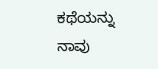ಕಥೆಯನ್ನು ನಾವು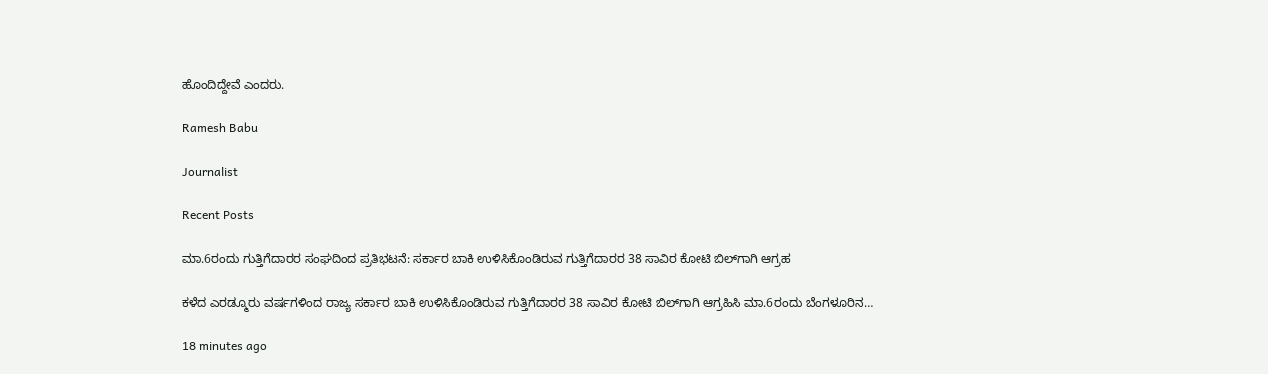ಹೊಂದಿದ್ದೇವೆ ಎಂದರು.

Ramesh Babu

Journalist

Recent Posts

ಮಾ.6ರಂದು ಗುತ್ತಿಗೆದಾರರ ಸಂಘದಿಂದ ಪ್ರತಿಭಟನೆ: ಸರ್ಕಾರ ಬಾಕಿ ಉಳಿಸಿಕೊಂಡಿರುವ ಗುತ್ತಿಗೆದಾರರ 38 ಸಾವಿರ ಕೋಟಿ ಬಿಲ್‌ಗಾಗಿ ಆಗ್ರಹ

ಕಳೆದ ಎರಡ್ಮೂರು ವರ್ಷಗಳಿಂದ ರಾಜ್ಯ ಸರ್ಕಾರ ಬಾಕಿ ಉಳಿಸಿಕೊಂಡಿರುವ ಗುತ್ತಿಗೆದಾರರ 38 ಸಾವಿರ ಕೋಟಿ ಬಿಲ್‌ಗಾಗಿ ಆಗ್ರಹಿಸಿ ಮಾ.6ರಂದು ಬೆಂಗಳೂರಿನ…

18 minutes ago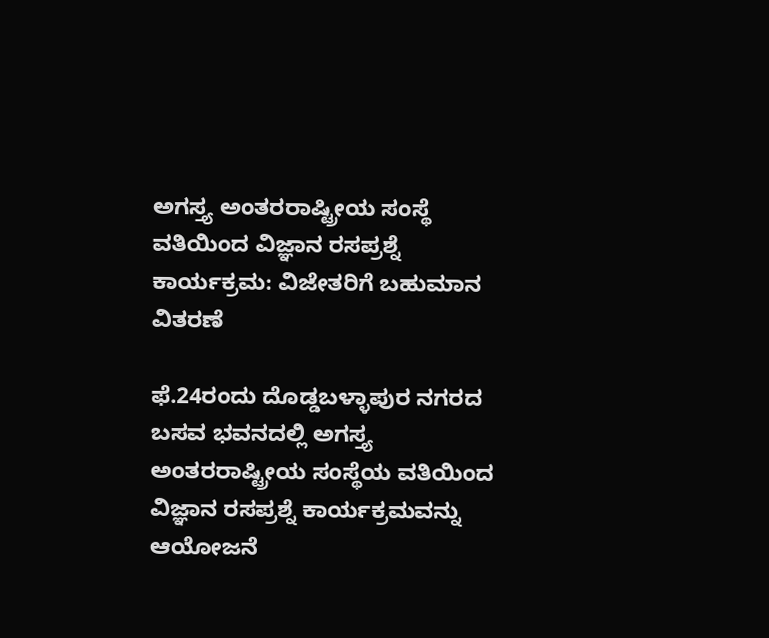ಅಗಸ್ತ್ಯ ಅಂತರರಾಷ್ಟ್ರೀಯ ಸಂಸ್ಥೆ ವತಿಯಿಂದ ವಿಜ್ಞಾನ ರಸಪ್ರಶ್ನೆ ಕಾರ್ಯಕ್ರಮ: ವಿಜೇತರಿಗೆ ಬಹುಮಾನ ವಿತರಣೆ

ಫೆ.24ರಂದು ದೊಡ್ಡಬಳ್ಳಾಪುರ ನಗರದ ಬಸವ ಭವನದಲ್ಲಿ ಅಗಸ್ತ್ಯ ಅಂತರರಾಷ್ಟ್ರೀಯ ಸಂಸ್ಥೆಯ ವತಿಯಿಂದ ವಿಜ್ಞಾನ ರಸಪ್ರಶ್ನೆ ಕಾರ್ಯಕ್ರಮವನ್ನು ಆಯೋಜನೆ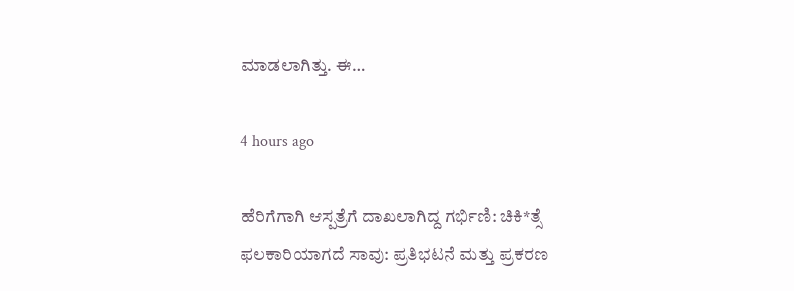ಮಾಡಲಾಗಿತ್ತು. ಈ…

4 hours ago

ಹೆರಿಗೆಗಾಗಿ ಆಸ್ಪತ್ರೆಗೆ ದಾಖಲಾಗಿದ್ದ ಗರ್ಭಿಣಿ: ಚಿಕಿ*ತ್ಸೆ ಫಲಕಾರಿಯಾಗದೆ ಸಾವು: ಪ್ರತಿಭಟನೆ ಮತ್ತು ಪ್ರಕರಣ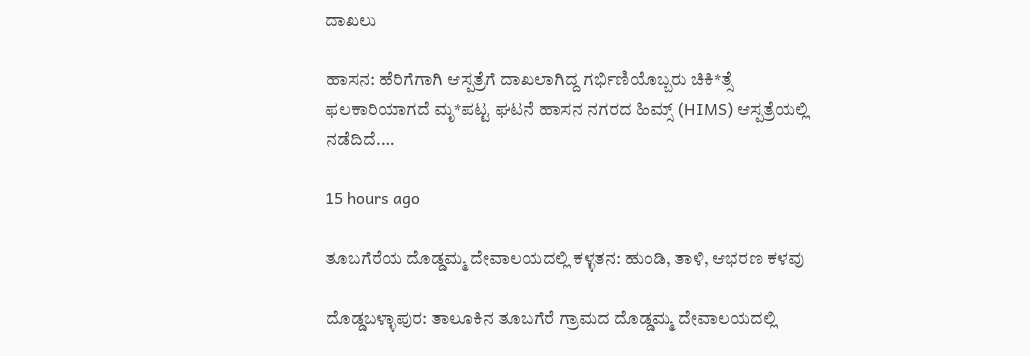ದಾಖಲು

ಹಾಸನ: ಹೆರಿಗೆಗಾಗಿ ಆಸ್ಪತ್ರೆಗೆ ದಾಖಲಾಗಿದ್ದ ಗರ್ಭಿಣಿಯೊಬ್ಬರು ಚಿಕಿ*ತ್ಸೆ ಫಲಕಾರಿಯಾಗದೆ ಮೃ*ಪಟ್ಟ ಘಟನೆ ಹಾಸನ ನಗರದ ಹಿಮ್ಸ್ (HIMS) ಆಸ್ಪತ್ರೆಯಲ್ಲಿ ನಡೆದಿದೆ.…

15 hours ago

ತೂಬಗೆರೆಯ ದೊಡ್ಡಮ್ಮ ದೇವಾಲಯದಲ್ಲಿ ಕಳ್ಳತನ: ಹುಂಡಿ, ತಾಳಿ, ಆಭರಣ ಕಳವು

ದೊಡ್ಡಬಳ್ಳಾಪುರ: ತಾಲೂಕಿನ ತೂಬಗೆರೆ ಗ್ರಾಮದ ದೊಡ್ಡಮ್ಮ ದೇವಾಲಯದಲ್ಲಿ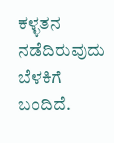ಕಳ್ಳತನ ನಡೆದಿರುವುದು ಬೆಳಕಿಗೆ ಬಂದಿದೆ.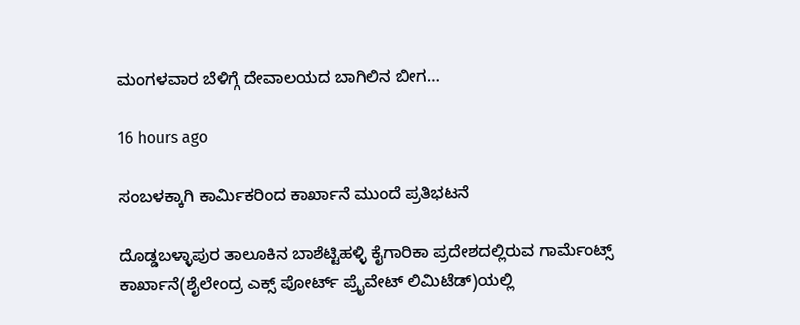ಮಂಗಳವಾರ ಬೆಳಿಗ್ಗೆ ದೇವಾಲಯದ ಬಾಗಿಲಿನ ಬೀಗ…

16 hours ago

ಸಂಬಳಕ್ಕಾಗಿ ಕಾರ್ಮಿಕರಿಂದ ಕಾರ್ಖಾನೆ ಮುಂದೆ ಪ್ರತಿಭಟನೆ

ದೊಡ್ಡಬಳ್ಳಾಪುರ ತಾಲೂಕಿನ ಬಾಶೆಟ್ಟಿಹಳ್ಳಿ ಕೈಗಾರಿಕಾ ಪ್ರದೇಶದಲ್ಲಿರುವ ಗಾರ್ಮೆಂಟ್ಸ್ ಕಾರ್ಖಾನೆ(ಶೈಲೇಂದ್ರ ಎಕ್ಸ್ ಪೋರ್ಟ್ ಪ್ರೈವೇಟ್ ಲಿಮಿಟೆಡ್)ಯಲ್ಲಿ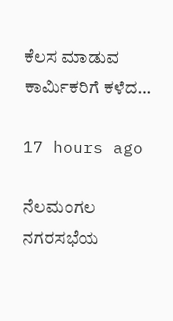ಕೆಲಸ ಮಾಡುವ ಕಾರ್ಮಿಕರಿಗೆ ಕಳೆದ…

17 hours ago

ನೆಲಮಂಗಲ ನಗರಸಭೆಯ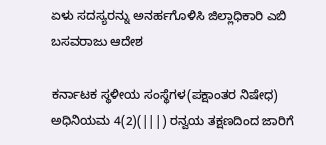ಏಳು ಸದಸ್ಯರನ್ನು ಅನರ್ಹಗೊಳಿಸಿ ಜಿಲ್ಲಾಧಿಕಾರಿ ಎಬಿ ಬಸವರಾಜು ಆದೇಶ

ಕರ್ನಾಟಕ ಸ್ಥಳೀಯ ಸಂಸ್ಥೆಗಳ(ಪಕ್ಷಾಂತರ ನಿಷೇಧ) ಅಧಿನಿಯಮ 4(2)(|||) ರನ್ವಯ ತಕ್ಷಣದಿಂದ ಜಾರಿಗೆ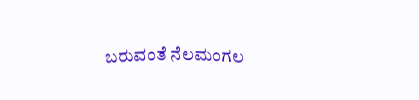ಬರುವಂತೆ ನೆಲಮಂಗಲ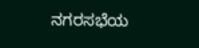ನಗರಸಭೆಯ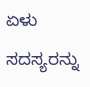ಏಳು ಸದಸ್ಯರನ್ನು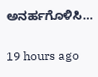ಅನರ್ಹಗೊಳಿಸಿ…

19 hours ago